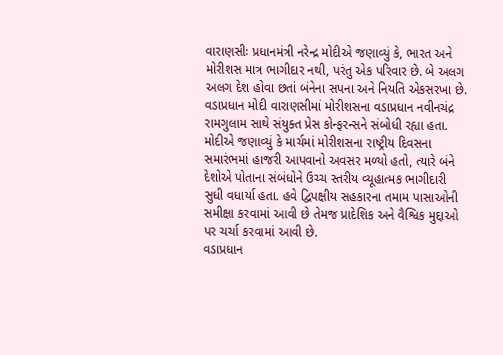વારાણસીઃ પ્રધાનમંત્રી નરેન્દ્ર મોદીએ જણાવ્યું કે, ભારત અને મોરીશસ માત્ર ભાગીદાર નથી, પરંતુ એક પરિવાર છે. બે અલગ અલગ દેશ હોવા છતાં બંનેના સપના અને નિયતિ એકસરખા છે. વડાપ્રધાન મોદી વારાણસીમાં મોરીશસના વડાપ્રધાન નવીનચંદ્ર રામગુલામ સાથે સંયુક્ત પ્રેસ કોન્ફરન્સને સંબોધી રહ્યા હતા. મોદીએ જણાવ્યું કે માર્ચમાં મોરીશસના રાષ્ટ્રીય દિવસના સમારંભમાં હાજરી આપવાનો અવસર મળ્યો હતો, ત્યારે બંને દેશોએ પોતાના સંબંધોને ઉચ્ચ સ્તરીય વ્યૂહાત્મક ભાગીદારી સુધી વધાર્યા હતા. હવે દ્વિપક્ષીય સહકારના તમામ પાસાઓની સમીક્ષા કરવામાં આવી છે તેમજ પ્રાદેશિક અને વૈશ્વિક મુદ્દાઓ પર ચર્ચા કરવામાં આવી છે.
વડાપ્રધાન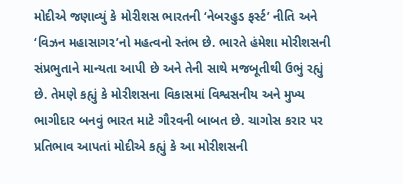મોદીએ જણાવ્યું કે મોરીશસ ભારતની ‘નેબરહુડ ફર્સ્ટ’ નીતિ અને ‘વિઝન મહાસાગર’નો મહત્વનો સ્તંભ છે. ભારતે હંમેશા મોરીશસની સંપ્રભુતાને માન્યતા આપી છે અને તેની સાથે મજબૂતીથી ઉભું રહ્યું છે. તેમણે કહ્યું કે મોરીશસના વિકાસમાં વિશ્વસનીય અને મુખ્ય ભાગીદાર બનવું ભારત માટે ગૌરવની બાબત છે. ચાગોસ કરાર પર પ્રતિભાવ આપતાં મોદીએ કહ્યું કે આ મોરીશસની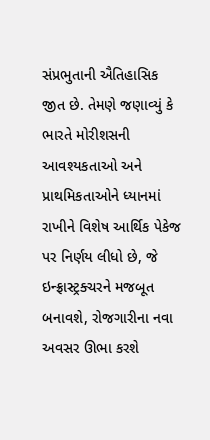સંપ્રભુતાની ઐતિહાસિક જીત છે. તેમણે જણાવ્યું કે ભારતે મોરીશસની આવશ્યકતાઓ અને પ્રાથમિકતાઓને ધ્યાનમાં રાખીને વિશેષ આર્થિક પેકેજ પર નિર્ણય લીધો છે, જે ઇન્ફ્રાસ્ટ્રક્ચરને મજબૂત બનાવશે, રોજગારીના નવા અવસર ઊભા કરશે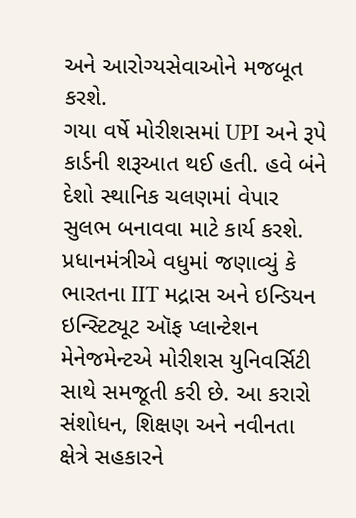અને આરોગ્યસેવાઓને મજબૂત કરશે.
ગયા વર્ષે મોરીશસમાં UPI અને રૂપે કાર્ડની શરૂઆત થઈ હતી. હવે બંને દેશો સ્થાનિક ચલણમાં વેપાર સુલભ બનાવવા માટે કાર્ય કરશે. પ્રધાનમંત્રીએ વધુમાં જણાવ્યું કે ભારતના IIT મદ્રાસ અને ઇન્ડિયન ઇન્સ્ટિટ્યૂટ ઑફ પ્લાન્ટેશન મેનેજમેન્ટએ મોરીશસ યુનિવર્સિટી સાથે સમજૂતી કરી છે. આ કરારો સંશોધન, શિક્ષણ અને નવીનતા ક્ષેત્રે સહકારને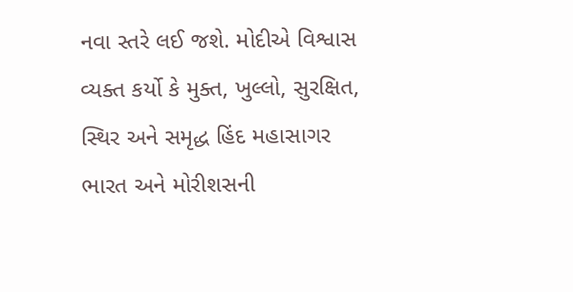નવા સ્તરે લઈ જશે. મોદીએ વિશ્વાસ વ્યક્ત કર્યો કે મુક્ત, ખુલ્લો, સુરક્ષિત, સ્થિર અને સમૃદ્ધ હિંદ મહાસાગર ભારત અને મોરીશસની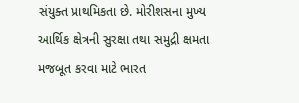સંયુક્ત પ્રાથમિકતા છે. મોરીશસના મુખ્ય આર્થિક ક્ષેત્રની સુરક્ષા તથા સમુદ્રી ક્ષમતા મજબૂત કરવા માટે ભારત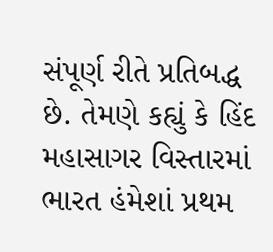સંપૂર્ણ રીતે પ્રતિબદ્ધ છે. તેમણે કહ્યું કે હિંદ મહાસાગર વિસ્તારમાં ભારત હંમેશાં પ્રથમ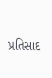પ્રતિસાદ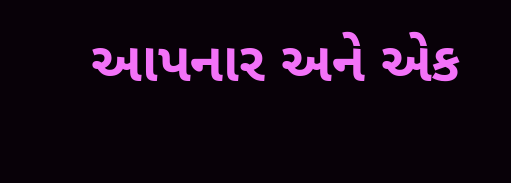આપનાર અને એક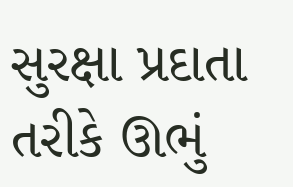સુરક્ષા પ્રદાતા તરીકે ઊભું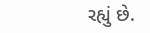રહ્યું છે.